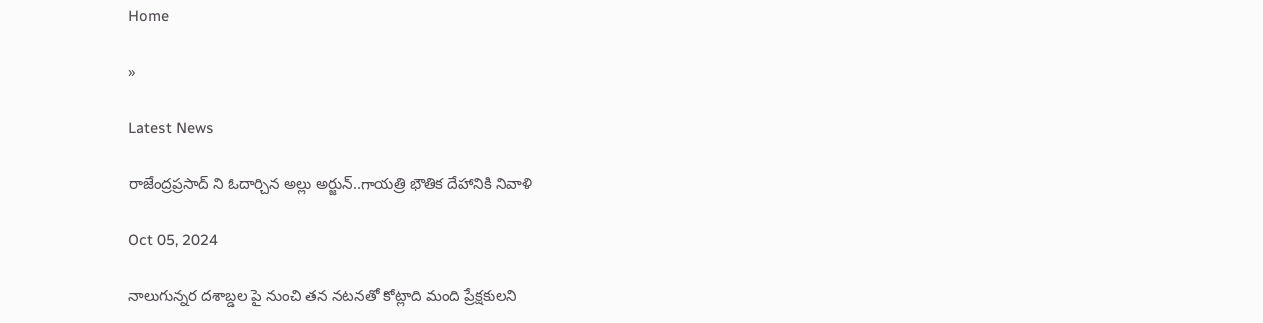Home

»

Latest News

రాజేంద్రప్రసాద్ ని ఓదార్చిన అల్లు అర్జున్..గాయత్రి భౌతిక దేహానికి నివాళి

Oct 05, 2024

నాలుగున్నర దశాబ్డల పై నుంచి తన నటనతో కోట్లాది మంది ప్రేక్షకులని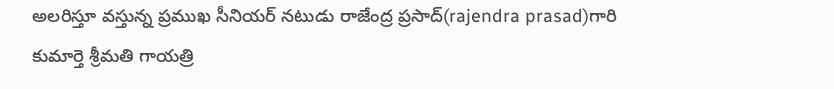అలరిస్తూ వస్తున్న ప్రముఖ సీనియర్ నటుడు రాజేంద్ర ప్రసాద్(rajendra prasad)గారి కుమార్తె శ్రీమతి గాయత్రి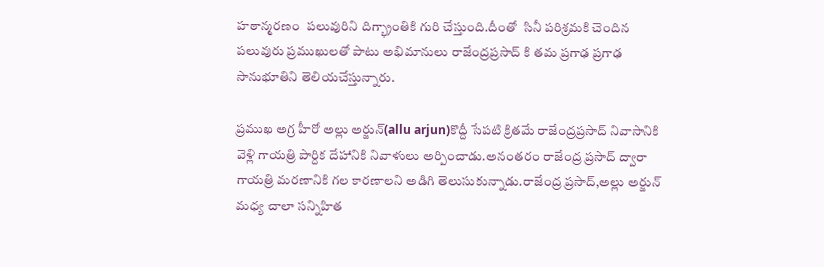హఠాన్మరణం  పలువురిని దిగ్భ్రాంతికి గురి చేస్తుంది.దీంతో  సినీ పరిశ్రమకి చెందిన పలువురు ప్రముఖులతో పాటు అభిమానులు రాజేంద్రప్రసాద్ కి తమ ప్రగాఢ ప్రగాఢ సానుభూతిని తెలియచేస్తున్నారు.

ప్రముఖ అగ్ర హీరో అల్లు అర్జున్(allu arjun)కొద్దీ సేపటి క్రితమే రాజేంద్రప్రసాద్ నివాసానికి వెళ్లి గాయత్రి పార్దిక దేహానికి నివాళులు అర్పించాడు.అనంతరం రాజేంద్ర ప్రసాద్ ద్వారా గాయత్రి మరణానికి గల కారణాలని అడిగి తెలుసుకున్నాడు.రాజేంద్ర ప్రసాద్,అల్లు అర్జున్ మధ్య చాలా సన్నిహిత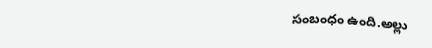సంబంధం ఉంది.అల్లు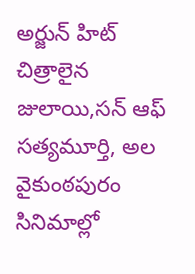అర్జున్ హిట్ చిత్రాలైన జులాయి,సన్ ఆఫ్ సత్యమూర్తి, అల వైకుంఠపురం సినిమాల్లో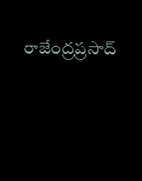రాజేంద్రప్రసాద్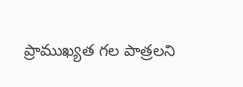ప్రాముఖ్యత గల పాత్రలని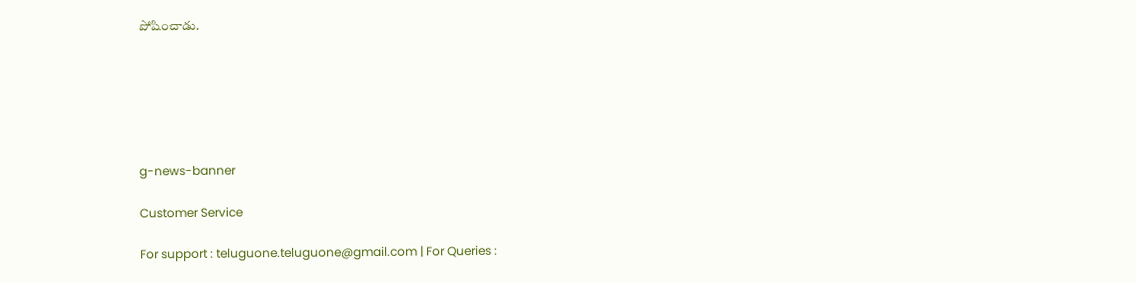పోషించాడు.






g-news-banner

Customer Service

For support : teluguone.teluguone@gmail.com | For Queries :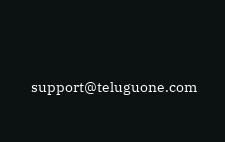support@teluguone.com